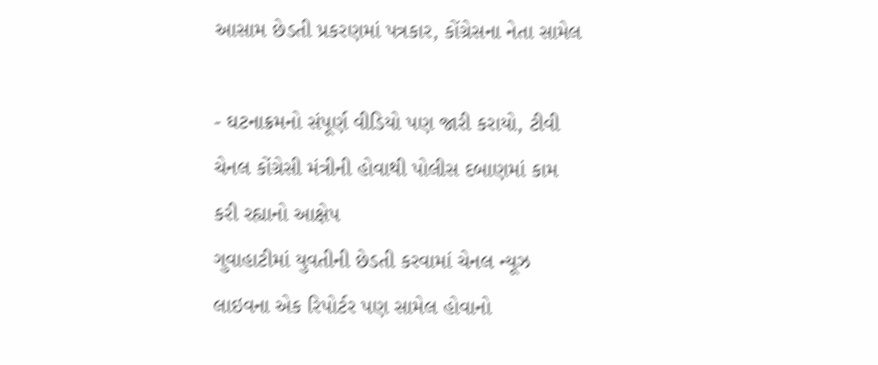આસામ છેડતી પ્રકરણમાં પત્રકાર, કોંગ્રેસના નેતા સામેલ

- ઘટનાક્રમનો સંપૂર્ણ વીડિયો પણ જારી કરાયો, ટીવી ચેનલ કોંગ્રેસી મંત્રીની હોવાથી પોલીસ દબાણમાં કામ કરી રહ્યાનો આક્ષેપ
ગુવાહાટીમાં યુવતીની છેડતી કરવામાં ચેનલ ન્યૂઝ લાઇવના એક રિપોર્ટર પણ સામેલ હોવાનો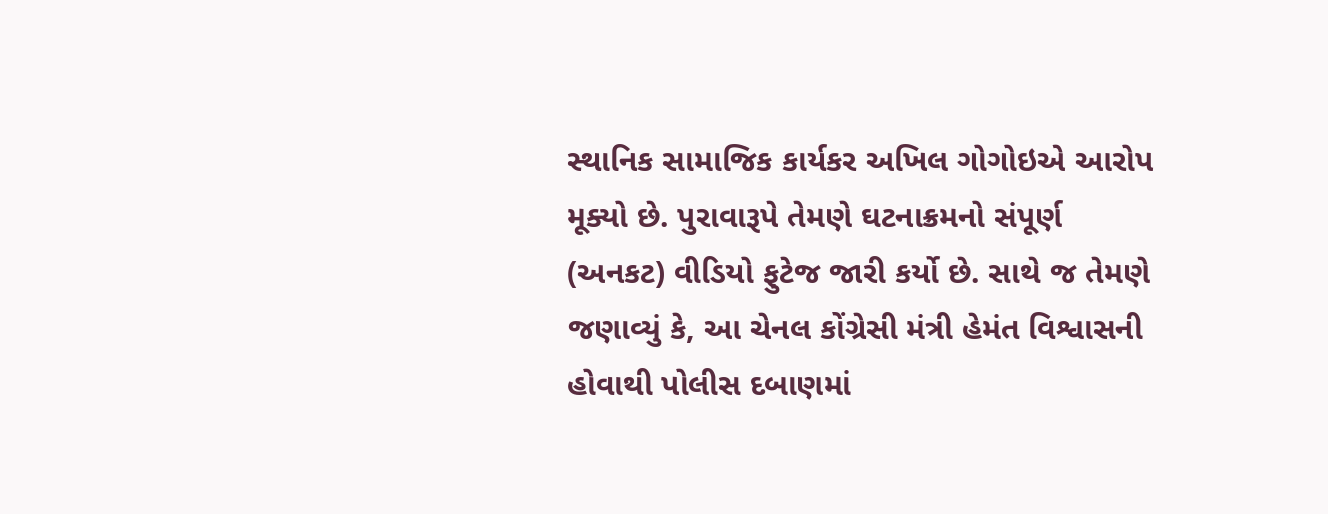સ્થાનિક સામાજિક કાર્યકર અખિલ ગોગોઇએ આરોપ મૂક્યો છે. પુરાવારૂપે તેમણે ઘટનાક્રમનો સંપૂર્ણ (અનકટ) વીડિયો ફુટેજ જારી કર્યો છે. સાથે જ તેમણે જણાવ્યું કે, આ ચેનલ કોંગ્રેસી મંત્રી હેમંત વિશ્વાસની હોવાથી પોલીસ દબાણમાં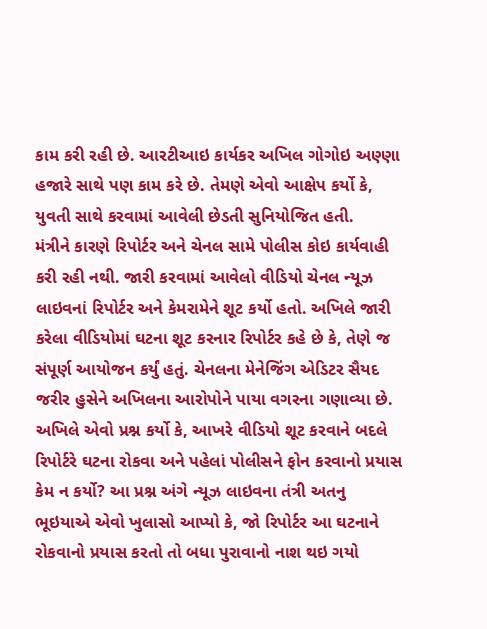કામ કરી રહી છે. આરટીઆઇ કાર્યકર અખિલ ગોગોઇ અણ્ણા હજારે સાથે પણ કામ કરે છે. તેમણે એવો આક્ષેપ કર્યો કે, યુવતી સાથે કરવામાં આવેલી છેડતી સુનિયોજિત હતી.
મંત્રીને કારણે રિપોર્ટર અને ચેનલ સામે પોલીસ કોઇ કાર્યવાહી કરી રહી નથી. જારી કરવામાં આવેલો વીડિયો ચેનલ ન્યૂઝ લાઇવનાં રિપોર્ટર અને કેમરામેને શૂટ કર્યો હતો. અખિલે જારી કરેલા વીડિયોમાં ઘટના શૂટ કરનાર રિપોર્ટર કહે છે કે, તેણે જ સંપૂર્ણ આયોજન કર્યું હતું. ચેનલના મેનેજિંગ એડિટર સૈયદ જરીર હુસેને અખિલના આરોપોને પાયા વગરના ગણાવ્યા છે. અખિલે એવો પ્રશ્ન કર્યો કે, આખરે વીડિયો શૂટ કરવાને બદલે રિપોર્ટરે ઘટના રોકવા અને પહેલાં પોલીસને ફોન કરવાનો પ્રયાસ કેમ ન કર્યો? આ પ્રશ્ન અંગે ન્યૂઝ લાઇવના તંત્રી અતનુ ભૂઇયાએ એવો ખુલાસો આપ્યો કે, જો રિપોર્ટર આ ઘટનાને રોકવાનો પ્રયાસ કરતો તો બધા પુરાવાનો નાશ થઇ ગયો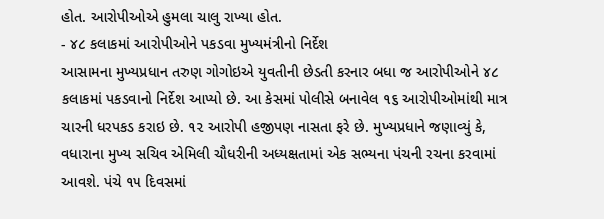હોત. આરોપીઓએ હુમલા ચાલુ રાખ્યા હોત.
- ૪૮ કલાકમાં આરોપીઓને પકડવા મુખ્યમંત્રીનો નિર્દેશ
આસામના મુખ્યપ્રધાન તરુણ ગોગોઇએ યુવતીની છેડતી કરનાર બધા જ આરોપીઓને ૪૮ કલાકમાં પકડવાનો નિર્દેશ આપ્યો છે. આ કેસમાં પોલીસે બનાવેલ ૧૬ આરોપીઓમાંથી માત્ર ચારની ધરપકડ કરાઇ છે. ૧૨ આરોપી હજીપણ નાસતા ફરે છે. મુખ્યપ્રધાને જણાવ્યું કે, વધારાના મુખ્ય સચિવ એમિલી ચૌધરીની અધ્યક્ષતામાં એક સભ્યના પંચની રચના કરવામાં આવશે. પંચે ૧૫ દિવસમાં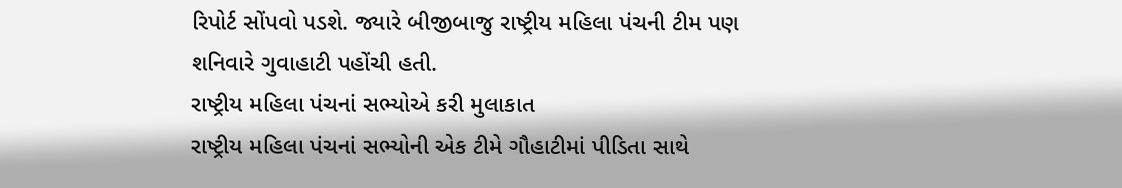રિપોર્ટ સોંપવો પડશે. જ્યારે બીજીબાજુ રાષ્ટ્રીય મહિલા પંચની ટીમ પણ શનિવારે ગુવાહાટી પહોંચી હતી.
રાષ્ટ્રીય મહિલા પંચનાં સભ્યોએ કરી મુલાકાત
રાષ્ટ્રીય મહિલા પંચનાં સભ્યોની એક ટીમે ગૌહાટીમાં પીડિતા સાથે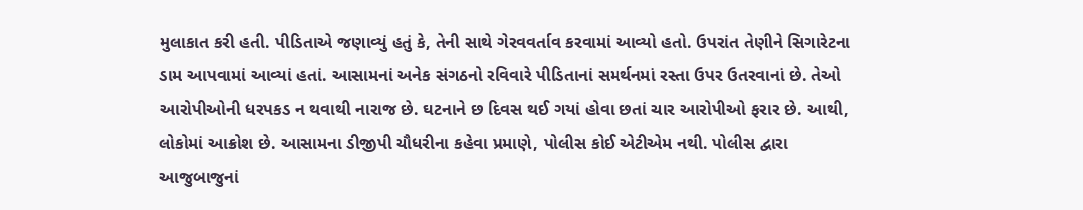મુલાકાત કરી હતી. પીડિતાએ જણાવ્યું હતું કે, તેની સાથે ગેરવવર્તાવ કરવામાં આવ્યો હતો. ઉપરાંત તેણીને સિગારેટના ડામ આપવામાં આવ્યાં હતાં. આસામનાં અનેક સંગઠનો રવિવારે પીડિતાનાં સમર્થનમાં રસ્તા ઉપર ઉતરવાનાં છે. તેઓ આરોપીઓની ધરપકડ ન થવાથી નારાજ છે. ઘટનાને છ દિવસ થઈ ગયાં હોવા છતાં ચાર આરોપીઓ ફરાર છે. આથી, લોકોમાં આક્રોશ છે. આસામના ડીજીપી ચૌધરીના કહેવા પ્રમાણે, પોલીસ કોઈ એટીએમ નથી. પોલીસ દ્વારા આજુબાજુનાં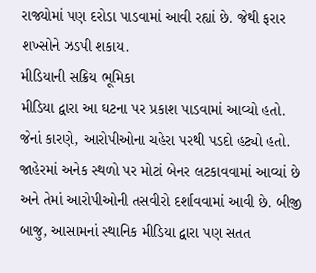રાજ્યોમાં પણ દરોડા પાડવામાં આવી રહ્યાં છે. જેથી ફરાર શખ્સોને ઝડપી શકાય.
મીડિયાની સક્રિય ભૂમિકા
મીડિયા દ્વારા આ ઘટના પર પ્રકાશ પાડવામાં આવ્યો હતો. જેનાં કારણે, આરોપીઓના ચહેરા પરથી પડદો હટ્યો હતો. જાહેરમાં અનેક સ્થળો પર મોટાં બેનર લટકાવવામાં આવ્યાં છે અને તેમાં આરોપીઓની તસવીરો દર્શાવવામાં આવી છે. બીજી બાજુ, આસામનાં સ્થાનિક મીડિયા દ્વારા પણ સતત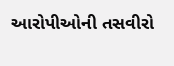આરોપીઓની તસવીરો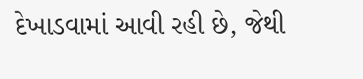દેખાડવામાં આવી રહી છે, જેથી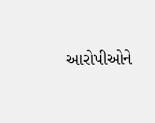આરોપીઓને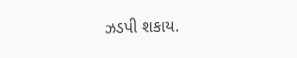ઝડપી શકાય.